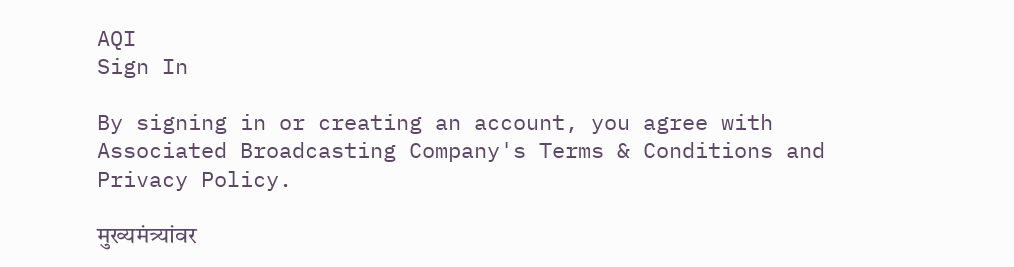AQI
Sign In

By signing in or creating an account, you agree with Associated Broadcasting Company's Terms & Conditions and Privacy Policy.

मुख्यमंत्र्यांवर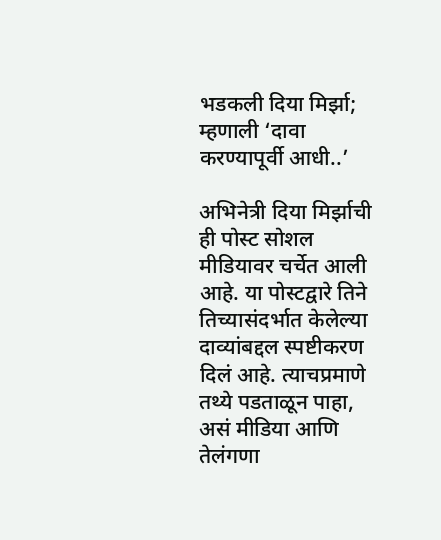भडकली दिया मिर्झा; म्हणाली ‘दावा करण्यापूर्वी आधी..’

अभिनेत्री दिया मिर्झाची ही पोस्ट सोशल मीडियावर चर्चेत आली आहे. या पोस्टद्वारे तिने तिच्यासंदर्भात केलेल्या दाव्यांबद्दल स्पष्टीकरण दिलं आहे. त्याचप्रमाणे तथ्ये पडताळून पाहा, असं मीडिया आणि तेलंगणा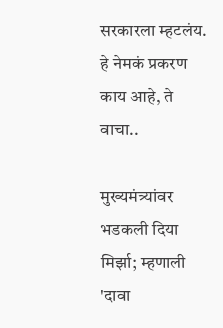सरकारला म्हटलंय. हे नेमकं प्रकरण काय आहे, ते वाचा..

मुख्यमंत्र्यांवर भडकली दिया मिर्झा; म्हणाली 'दावा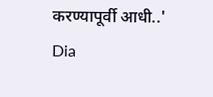करण्यापूर्वी आधी..'
Dia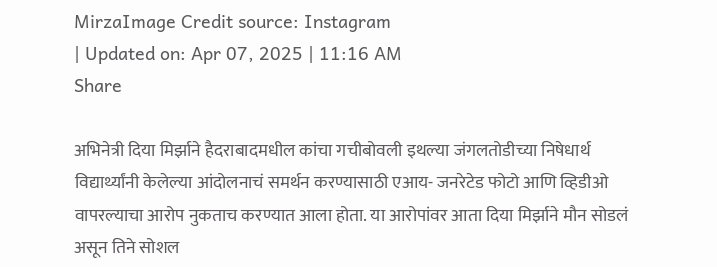MirzaImage Credit source: Instagram
| Updated on: Apr 07, 2025 | 11:16 AM
Share

अभिनेत्री दिया मिर्झाने हैदराबादमधील कांचा गचीबोवली इथल्या जंगलतोडीच्या निषेधार्थ विद्यार्थ्यांनी केलेल्या आंदोलनाचं समर्थन करण्यासाठी एआय- जनरेटेड फोटो आणि व्हिडीओ वापरल्याचा आरोप नुकताच करण्यात आला होता. या आरोपांवर आता दिया मिर्झाने मौन सोडलं असून तिने सोशल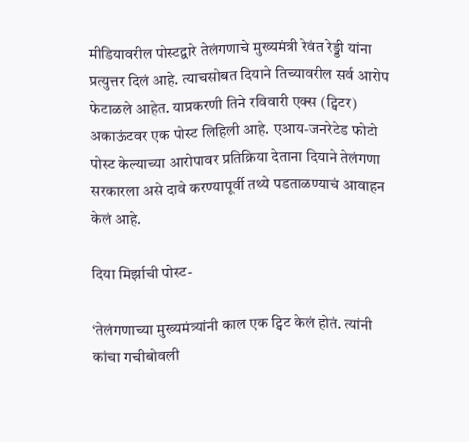मीडियावरील पोस्टद्वारे तेलंगणाचे मुख्यमंत्री रेवंत रेड्डी यांना प्रत्युत्तर दिलं आहे. त्याचसोबत दियाने तिच्यावरील सर्व आरोप फेटाळले आहेत. याप्रकरणी तिने रविवारी एक्स (ट्विटर) अकाऊंटवर एक पोस्ट लिहिली आहे. एआय-जनरेटेड फोटो पोस्ट केल्याच्या आरोपावर प्रतिक्रिया देताना दियाने तेलंगणा सरकारला असे दावे करण्यापूर्वी तथ्ये पडताळण्याचं आवाहन केलं आहे.

दिया मिर्झाची पोस्ट-

‘तेलंगणाच्या मुख्यमंत्र्यांनी काल एक ट्विट केलं होतं. त्यांनी कांचा गचीबोवली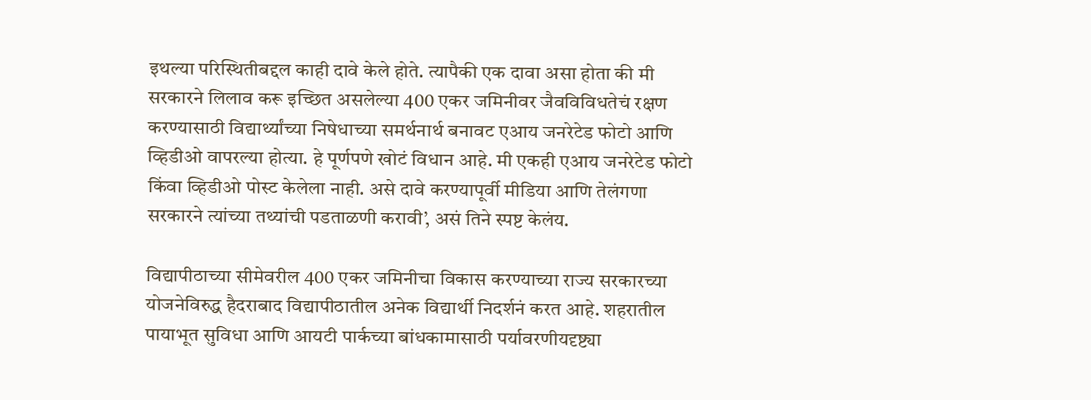इथल्या परिस्थितीबद्दल काही दावे केले होते. त्यापैकी एक दावा असा होता की मी सरकारने लिलाव करू इच्छित असलेल्या 400 एकर जमिनीवर जैवविविधतेचं रक्षण करण्यासाठी विद्यार्थ्यांच्या निषेधाच्या समर्थनार्थ बनावट एआय जनरेटेड फोटो आणि व्हिडीओ वापरल्या होत्या. हे पूर्णपणे खोटं विधान आहे. मी एकही एआय जनरेटेड फोटो किंवा व्हिडीओ पोस्ट केलेला नाही. असे दावे करण्यापूर्वी मीडिया आणि तेलंगणा सरकारने त्यांच्या तथ्यांची पडताळणी करावी’, असं तिने स्पष्ट केलंय.

विद्यापीठाच्या सीमेवरील 400 एकर जमिनीचा विकास करण्याच्या राज्य सरकारच्या योजनेविरुद्ध हैदराबाद विद्यापीठातील अनेक विद्यार्थी निदर्शनं करत आहे. शहरातील पायाभूत सुविधा आणि आयटी पार्कच्या बांधकामासाठी पर्यावरणीयदृष्ट्या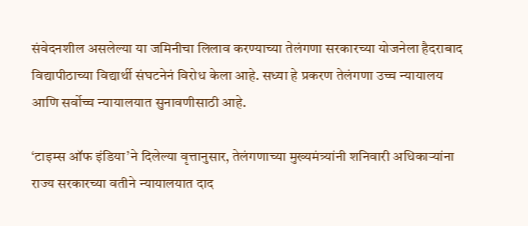संवेदनशील असलेल्या या जमिनीचा लिलाव करण्याच्या तेलंगणा सरकारच्या योजनेला हैदराबाद विद्यापीठाच्या विद्यार्थी संघटनेनं विरोध केला आहे. सध्या हे प्रकरण तेलंगणा उच्च न्यायालय आणि सर्वोच्च न्यायालयात सुनावणीसाठी आहे.

‘टाइम्स ऑफ इंडिया’ने दिलेल्या वृत्तानुसार, तेलंगणाच्या मुख्यमंत्र्यांनी शनिवारी अधिकाऱ्यांना राज्य सरकारच्या वतीने न्यायालयात दाद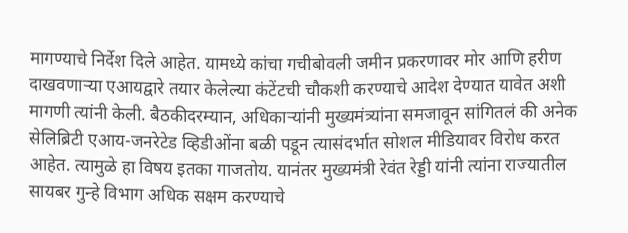मागण्याचे निर्देश दिले आहेत. यामध्ये कांचा गचीबोवली जमीन प्रकरणावर मोर आणि हरीण दाखवणाऱ्या एआयद्वारे तयार केलेल्या कंटेंटची चौकशी करण्याचे आदेश देण्यात यावेत अशी मागणी त्यांनी केली. बैठकीदरम्यान, अधिकाऱ्यांनी मुख्यमंत्र्यांना समजावून सांगितलं की अनेक सेलिब्रिटी एआय-जनरेटेड व्हिडीओंना बळी पडून त्यासंदर्भात सोशल मीडियावर विरोध करत आहेत. त्यामुळे हा विषय इतका गाजतोय. यानंतर मुख्यमंत्री रेवंत रेड्डी यांनी त्यांना राज्यातील सायबर गुन्हे विभाग अधिक सक्षम करण्याचे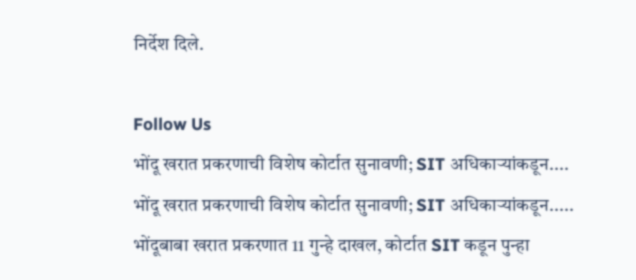निर्देश दिले.

Follow Us
भोंदू खरात प्रकरणाची विशेष कोर्टात सुनावणी; SIT अधिकाऱ्यांकडून....
भोंदू खरात प्रकरणाची विशेष कोर्टात सुनावणी; SIT अधिकाऱ्यांकडून.....
भोंदूबाबा खरात प्रकरणात 11 गुन्हे दाखल, कोर्टात SIT कडून पुन्हा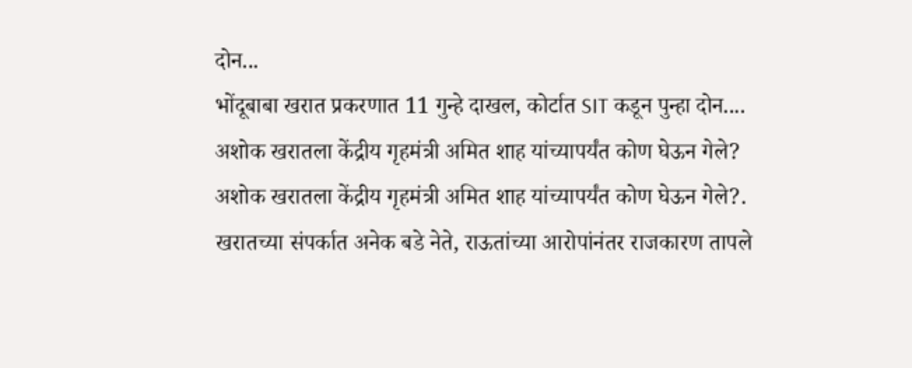दोन...
भोंदूबाबा खरात प्रकरणात 11 गुन्हे दाखल, कोर्टात SIT कडून पुन्हा दोन....
अशोक खरातला केंद्रीय गृहमंत्री अमित शाह यांच्यापर्यंत कोण घेऊन गेले?
अशोक खरातला केंद्रीय गृहमंत्री अमित शाह यांच्यापर्यंत कोण घेऊन गेले?.
खरातच्या संपर्कात अनेक बडे नेते, राऊतांच्या आरोपांनंतर राजकारण तापले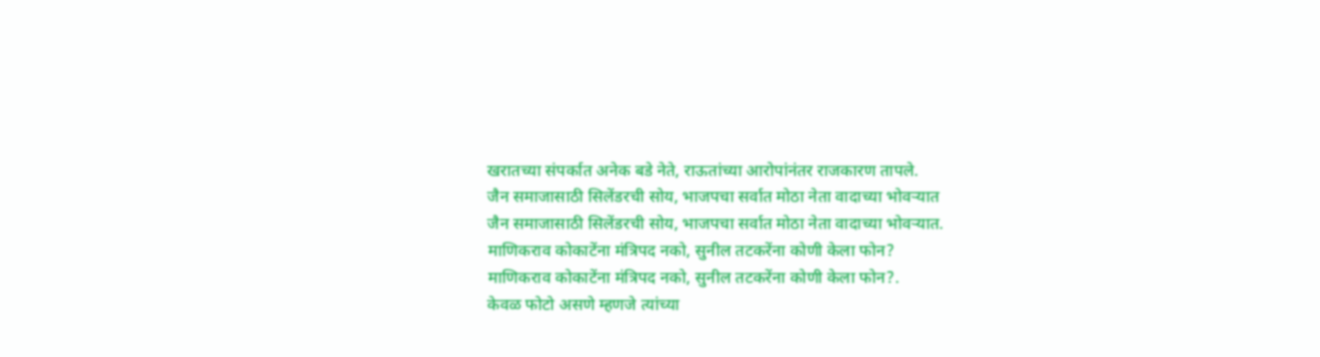खरातच्या संपर्कात अनेक बडे नेते, राऊतांच्या आरोपांनंतर राजकारण तापले.
जैन समाजासाठी सिलेंडरची सोय, भाजपचा सर्वात मोठा नेता वादाच्या भोवऱ्यात
जैन समाजासाठी सिलेंडरची सोय, भाजपचा सर्वात मोठा नेता वादाच्या भोवऱ्यात.
माणिकराव कोकाटेंना मंत्रिपद नको, सुनील तटकरेंना कोणी केला फोन?
माणिकराव कोकाटेंना मंत्रिपद नको, सुनील तटकरेंना कोणी केला फोन?.
केवळ फोटो असणे म्हणजे त्यांच्या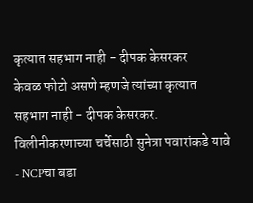कृत्यात सहभाग नाही - दीपक केसरकर
केवळ फोटो असणे म्हणजे त्यांच्या कृत्यात सहभाग नाही - दीपक केसरकर.
विलीनीकरणाच्या चर्चेसाठी सुनेत्रा पवारांकडे यावे - NCPचा बडा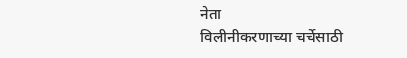नेता
विलीनीकरणाच्या चर्चेसाठी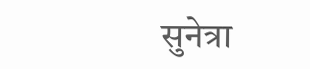सुनेत्रा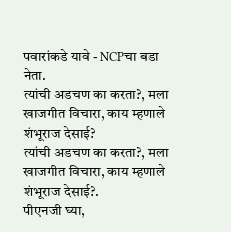पवारांकडे यावे - NCPचा बडा नेता.
त्यांची अडचण का करता?, मला खाजगीत विचारा, काय म्हणाले शंभूराज देसाई?
त्यांची अडचण का करता?, मला खाजगीत विचारा, काय म्हणाले शंभूराज देसाई?.
पीएनजी घ्या,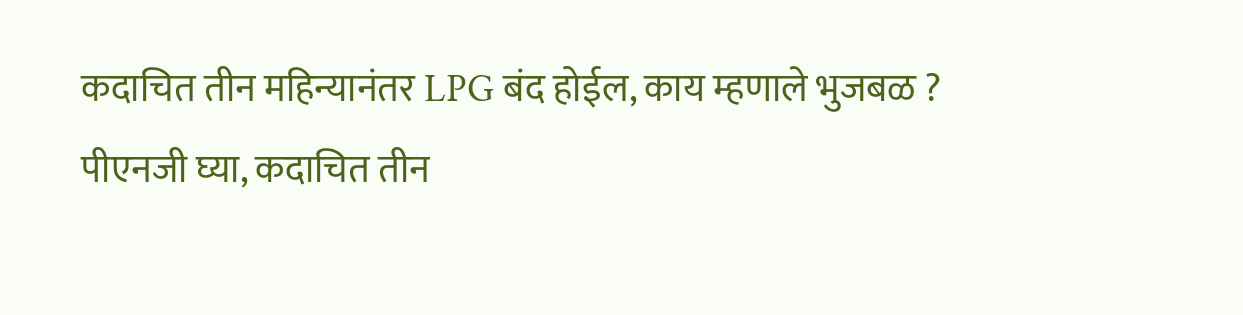कदाचित तीन महिन्यानंतर LPG बंद होईल, काय म्हणाले भुजबळ ?
पीएनजी घ्या, कदाचित तीन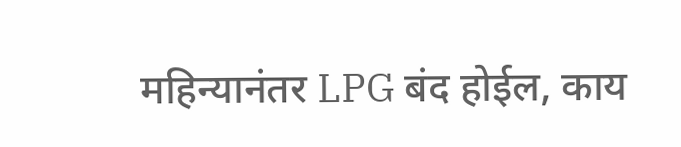महिन्यानंतर LPG बंद होईल, काय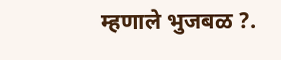म्हणाले भुजबळ ?.